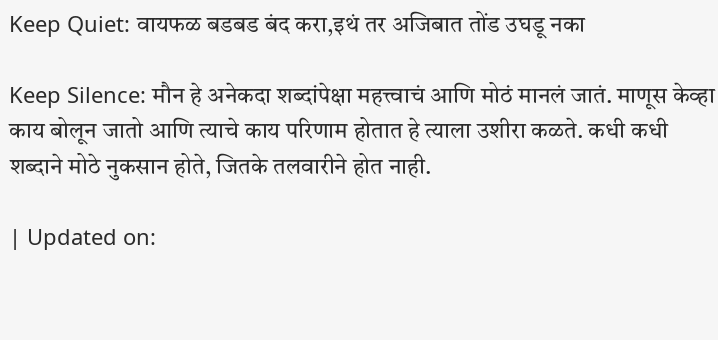Keep Quiet: वायफळ बडबड बंद करा,इथं तर अजिबात तोंड उघडू नका

Keep Silence: मौन हे अनेकदा शब्दांपेक्षा महत्त्वाचं आणि मोठं मानलं जातं. माणूस केव्हा काय बोलून जातो आणि त्याचे काय परिणाम होतात हे त्याला उशीरा कळते. कधी कधी शब्दाने मोठे नुकसान होते, जितके तलवारीने होत नाही.

| Updated on: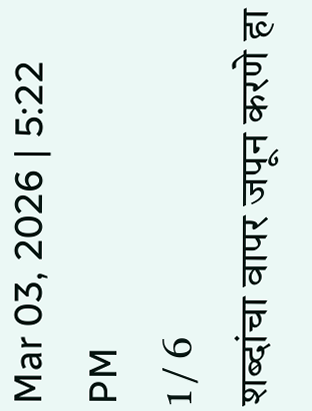Mar 03, 2026 | 5:22 PM
1 / 6
शब्दांचा वापर जपून करणे हा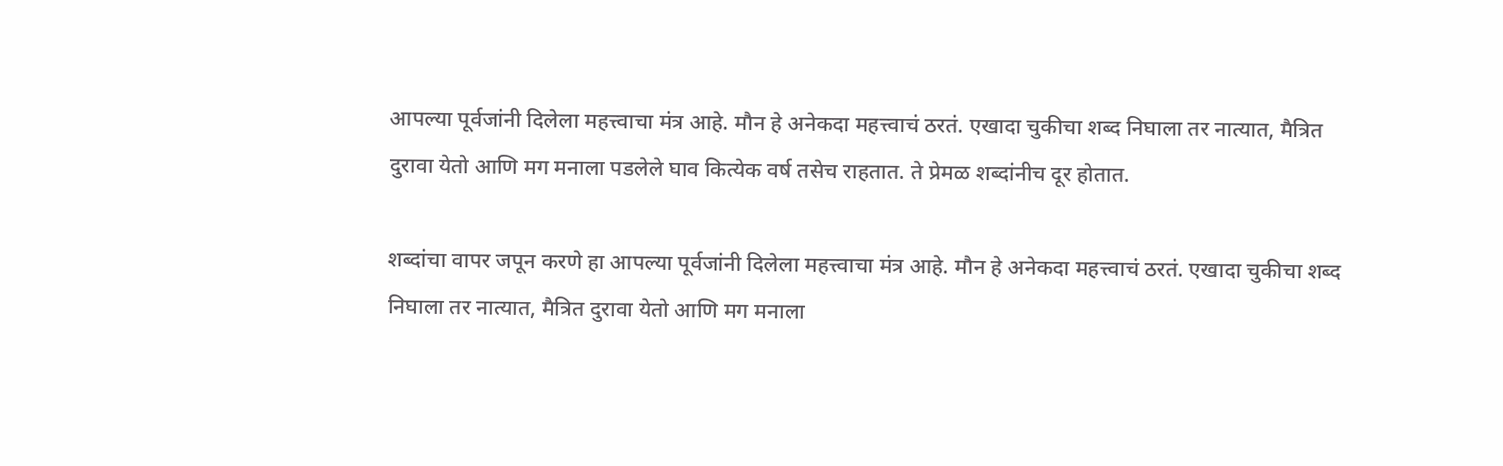आपल्या पूर्वजांनी दिलेला महत्त्वाचा मंत्र आहे. मौन हे अनेकदा महत्त्वाचं ठरतं. एखादा चुकीचा शब्द निघाला तर नात्यात, मैत्रित दुरावा येतो आणि मग मनाला पडलेले घाव कित्येक वर्ष तसेच राहतात. ते प्रेमळ शब्दांनीच दूर होतात.

शब्दांचा वापर जपून करणे हा आपल्या पूर्वजांनी दिलेला महत्त्वाचा मंत्र आहे. मौन हे अनेकदा महत्त्वाचं ठरतं. एखादा चुकीचा शब्द निघाला तर नात्यात, मैत्रित दुरावा येतो आणि मग मनाला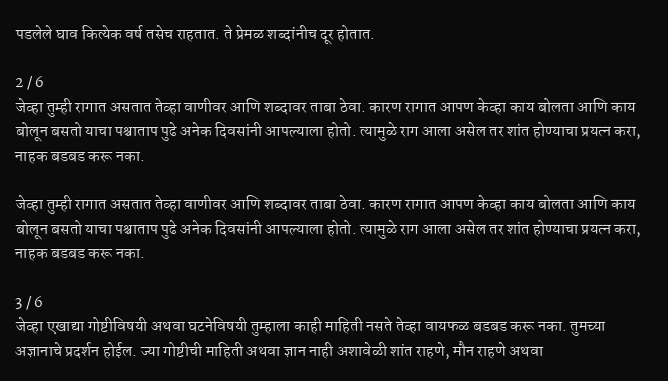पडलेले घाव कित्येक वर्ष तसेच राहतात. ते प्रेमळ शब्दांनीच दूर होतात.

2 / 6
जेव्हा तुम्ही रागात असतात तेव्हा वाणीवर आणि शब्दावर ताबा ठेवा. कारण रागात आपण केव्हा काय बोलता आणि काय बोलून बसतो याचा पश्चाताप पुढे अनेक दिवसांनी आपल्याला होतो. त्यामुळे राग आला असेल तर शांत होण्याचा प्रयत्न करा, नाहक बडबड करू नका.

जेव्हा तुम्ही रागात असतात तेव्हा वाणीवर आणि शब्दावर ताबा ठेवा. कारण रागात आपण केव्हा काय बोलता आणि काय बोलून बसतो याचा पश्चाताप पुढे अनेक दिवसांनी आपल्याला होतो. त्यामुळे राग आला असेल तर शांत होण्याचा प्रयत्न करा, नाहक बडबड करू नका.

3 / 6
जेव्हा एखाद्या गोष्टीविषयी अथवा घटनेविषयी तुम्हाला काही माहिती नसते तेव्हा वायफळ बडबड करू नका. तुमच्या अज्ञानाचे प्रदर्शन होईल. ज्या गोष्टीची माहिती अथवा ज्ञान नाही अशावेळी शांत राहणे, मौन राहणे अथवा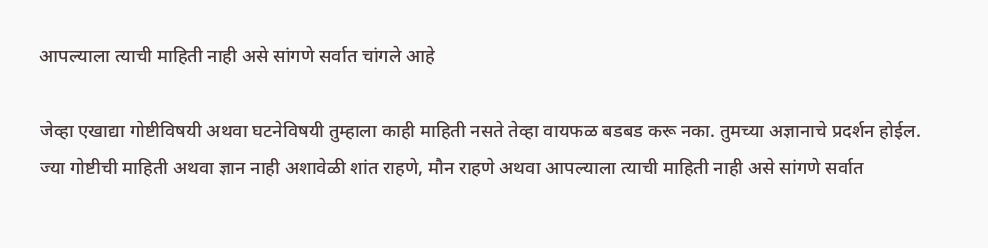आपल्याला त्याची माहिती नाही असे सांगणे सर्वात चांगले आहे

जेव्हा एखाद्या गोष्टीविषयी अथवा घटनेविषयी तुम्हाला काही माहिती नसते तेव्हा वायफळ बडबड करू नका. तुमच्या अज्ञानाचे प्रदर्शन होईल. ज्या गोष्टीची माहिती अथवा ज्ञान नाही अशावेळी शांत राहणे, मौन राहणे अथवा आपल्याला त्याची माहिती नाही असे सांगणे सर्वात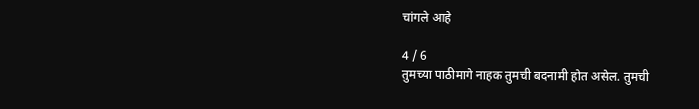चांगले आहे

4 / 6
तुमच्या पाठीमागे नाहक तुमची बदनामी होत असेल. तुमची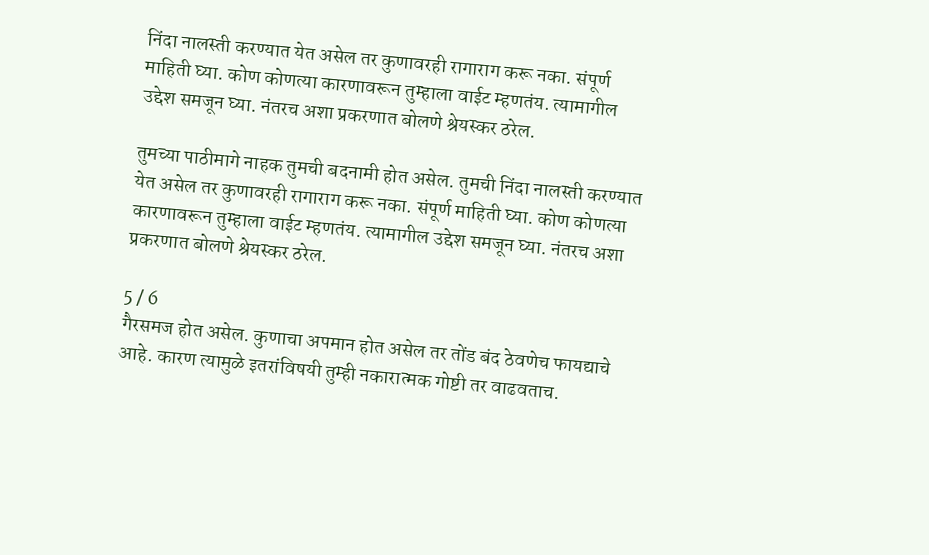निंदा नालस्ती करण्यात येत असेल तर कुणावरही रागाराग करू नका. संपूर्ण माहिती घ्या. कोण कोणत्या कारणावरून तुम्हाला वाईट म्हणतंय. त्यामागील उद्देश समजून घ्या. नंतरच अशा प्रकरणात बोलणे श्रेयस्कर ठरेल.

तुमच्या पाठीमागे नाहक तुमची बदनामी होत असेल. तुमची निंदा नालस्ती करण्यात येत असेल तर कुणावरही रागाराग करू नका. संपूर्ण माहिती घ्या. कोण कोणत्या कारणावरून तुम्हाला वाईट म्हणतंय. त्यामागील उद्देश समजून घ्या. नंतरच अशा प्रकरणात बोलणे श्रेयस्कर ठरेल.

5 / 6
गैरसमज होत असेल. कुणाचा अपमान होत असेल तर तोंड बंद ठेवणेच फायद्याचे आहे. कारण त्यामुळे इतरांविषयी तुम्ही नकारात्मक गोष्टी तर वाढवताच.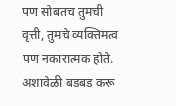पण सोबतच तुमची वृत्ती, तुमचे व्यक्तिमत्व पण नकारात्मक होते. अशावेळी बडबड करू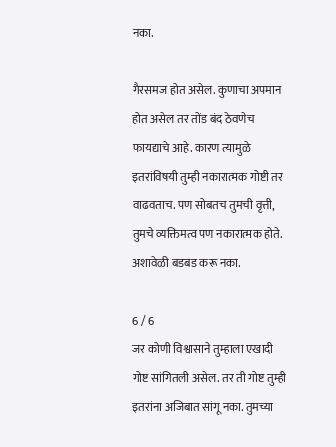नका.

गैरसमज होत असेल. कुणाचा अपमान होत असेल तर तोंड बंद ठेवणेच फायद्याचे आहे. कारण त्यामुळे इतरांविषयी तुम्ही नकारात्मक गोष्टी तर वाढवताच. पण सोबतच तुमची वृत्ती, तुमचे व्यक्तिमत्व पण नकारात्मक होते. अशावेळी बडबड करू नका.

6 / 6
जर कोणी विश्वासाने तुम्हाला एखादी गोष्ट सांगितली असेल. तर ती गोष्ट तुम्ही इतरांना अजिबात सांगू नका. तुमच्या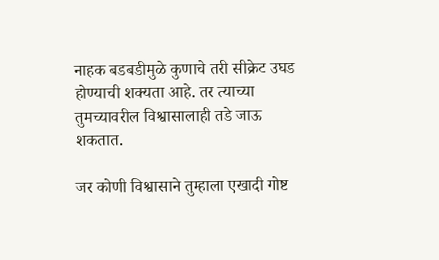नाहक बडबडीमुळे कुणाचे तरी सीक्रेट उघड होण्याची शक्यता आहे. तर त्याच्या तुमच्यावरील विश्वासालाही तडे जाऊ शकतात.

जर कोणी विश्वासाने तुम्हाला एखादी गोष्ट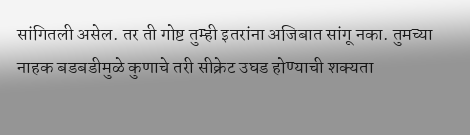सांगितली असेल. तर ती गोष्ट तुम्ही इतरांना अजिबात सांगू नका. तुमच्या नाहक बडबडीमुळे कुणाचे तरी सीक्रेट उघड होण्याची शक्यता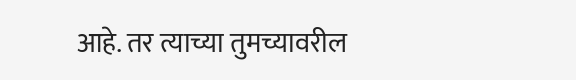आहे. तर त्याच्या तुमच्यावरील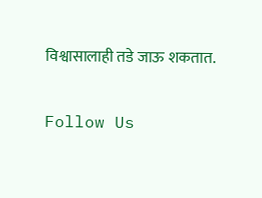विश्वासालाही तडे जाऊ शकतात.

Follow Us